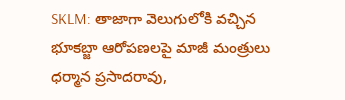SKLM: తాజాగా వెలుగులోకి వచ్చిన భూకబ్జా ఆరోపణలపై మాజీ మంత్రులు ధర్మాన ప్రసాదరావు,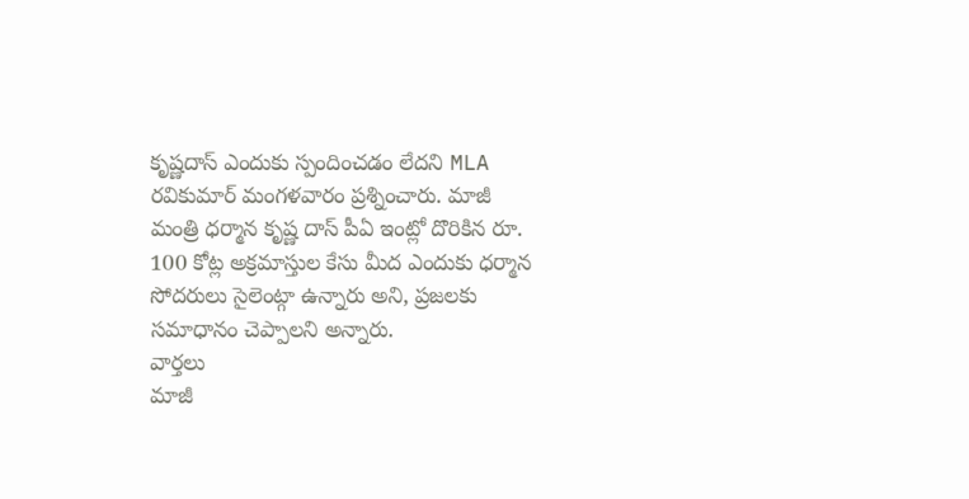కృష్ణదాస్ ఎందుకు స్పందించడం లేదని MLA రవికుమార్ మంగళవారం ప్రశ్నించారు. మాజీ మంత్రి ధర్మాన కృష్ణ దాస్ పీఏ ఇంట్లో దొరికిన రూ. 100 కోట్ల అక్రమాస్తుల కేసు మీద ఎందుకు ధర్మాన సోదరులు సైలెంట్గా ఉన్నారు అని, ప్రజలకు సమాధానం చెప్పాలని అన్నారు.
వార్తలు
మాజీ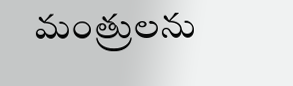మంత్రులను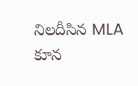నిలదీసిన MLA కూన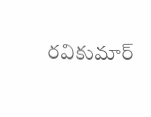రవికుమార్